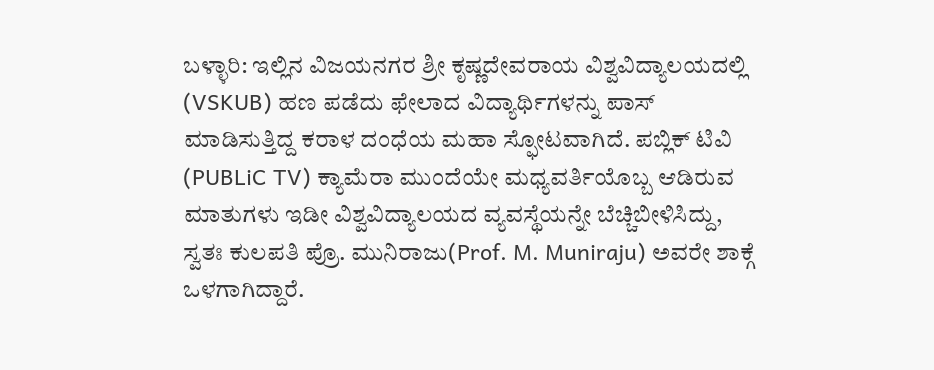ಬಳ್ಳಾರಿ: ಇಲ್ಲಿನ ವಿಜಯನಗರ ಶ್ರೀ ಕೃಷ್ಣದೇವರಾಯ ವಿಶ್ವವಿದ್ಯಾಲಯದಲ್ಲಿ (VSKUB) ಹಣ ಪಡೆದು ಫೇಲಾದ ವಿದ್ಯಾರ್ಥಿಗಳನ್ನು ಪಾಸ್ ಮಾಡಿಸುತ್ತಿದ್ದ ಕರಾಳ ದಂಧೆಯ ಮಹಾ ಸ್ಫೋಟವಾಗಿದೆ. ಪಬ್ಲಿಕ್ ಟಿವಿ (PUBLiC TV) ಕ್ಯಾಮೆರಾ ಮುಂದೆಯೇ ಮಧ್ಯವರ್ತಿಯೊಬ್ಬ ಆಡಿರುವ ಮಾತುಗಳು ಇಡೀ ವಿಶ್ವವಿದ್ಯಾಲಯದ ವ್ಯವಸ್ಥೆಯನ್ನೇ ಬೆಚ್ಚಿಬೀಳಿಸಿದ್ದು, ಸ್ವತಃ ಕುಲಪತಿ ಪ್ರೊ. ಮುನಿರಾಜು(Prof. M. Muniraju) ಅವರೇ ಶಾಕ್ಗೆ ಒಳಗಾಗಿದ್ದಾರೆ.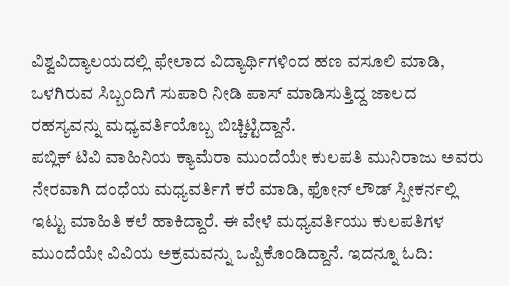ವಿಶ್ವವಿದ್ಯಾಲಯದಲ್ಲಿ ಫೇಲಾದ ವಿದ್ಯಾರ್ಥಿಗಳಿಂದ ಹಣ ವಸೂಲಿ ಮಾಡಿ, ಒಳಗಿರುವ ಸಿಬ್ಬಂದಿಗೆ ಸುಪಾರಿ ನೀಡಿ ಪಾಸ್ ಮಾಡಿಸುತ್ತಿದ್ದ ಜಾಲದ ರಹಸ್ಯವನ್ನು ಮಧ್ಯವರ್ತಿಯೊಬ್ಬ ಬಿಚ್ಚಿಟ್ಟಿದ್ದಾನೆ.
ಪಬ್ಲಿಕ್ ಟಿವಿ ವಾಹಿನಿಯ ಕ್ಯಾಮೆರಾ ಮುಂದೆಯೇ ಕುಲಪತಿ ಮುನಿರಾಜು ಅವರು ನೇರವಾಗಿ ದಂಧೆಯ ಮಧ್ಯವರ್ತಿಗೆ ಕರೆ ಮಾಡಿ, ಫೋನ್ ಲೌಡ್ ಸ್ಪೀಕರ್ನಲ್ಲಿ ಇಟ್ಟು ಮಾಹಿತಿ ಕಲೆ ಹಾಕಿದ್ದಾರೆ. ಈ ವೇಳೆ ಮಧ್ಯವರ್ತಿಯು ಕುಲಪತಿಗಳ ಮುಂದೆಯೇ ವಿವಿಯ ಅಕ್ರಮವನ್ನು ಒಪ್ಪಿಕೊಂಡಿದ್ದಾನೆ. ಇದನ್ನೂ ಓದಿ: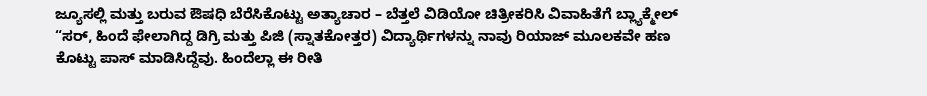ಜ್ಯೂಸಲ್ಲಿ ಮತ್ತು ಬರುವ ಔಷಧಿ ಬೆರೆಸಿಕೊಟ್ಟು ಅತ್ಯಾಚಾರ – ಬೆತ್ತಲೆ ವಿಡಿಯೋ ಚಿತ್ರೀಕರಿಸಿ ವಿವಾಹಿತೆಗೆ ಬ್ಲ್ಯಾಕ್ಮೇಲ್
“ಸರ್, ಹಿಂದೆ ಫೇಲಾಗಿದ್ದ ಡಿಗ್ರಿ ಮತ್ತು ಪಿಜಿ (ಸ್ನಾತಕೋತ್ತರ) ವಿದ್ಯಾರ್ಥಿಗಳನ್ನು ನಾವು ರಿಯಾಜ್ ಮೂಲಕವೇ ಹಣ ಕೊಟ್ಟು ಪಾಸ್ ಮಾಡಿಸಿದ್ದೆವು. ಹಿಂದೆಲ್ಲಾ ಈ ರೀತಿ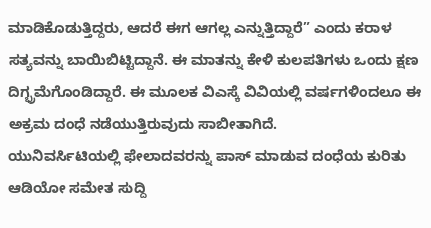ಮಾಡಿಕೊಡುತ್ತಿದ್ದರು, ಆದರೆ ಈಗ ಆಗಲ್ಲ ಎನ್ನುತ್ತಿದ್ದಾರೆ” ಎಂದು ಕರಾಳ ಸತ್ಯವನ್ನು ಬಾಯಿಬಿಟ್ಟಿದ್ದಾನೆ. ಈ ಮಾತನ್ನು ಕೇಳಿ ಕುಲಪತಿಗಳು ಒಂದು ಕ್ಷಣ ದಿಗ್ಭ್ರಮೆಗೊಂಡಿದ್ದಾರೆ. ಈ ಮೂಲಕ ವಿಎಸ್ಕೆ ವಿವಿಯಲ್ಲಿ ವರ್ಷಗಳಿಂದಲೂ ಈ ಅಕ್ರಮ ದಂಧೆ ನಡೆಯುತ್ತಿರುವುದು ಸಾಬೀತಾಗಿದೆ.
ಯುನಿವರ್ಸಿಟಿಯಲ್ಲಿ ಫೇಲಾದವರನ್ನು ಪಾಸ್ ಮಾಡುವ ದಂಧೆಯ ಕುರಿತು ಆಡಿಯೋ ಸಮೇತ ಸುದ್ದಿ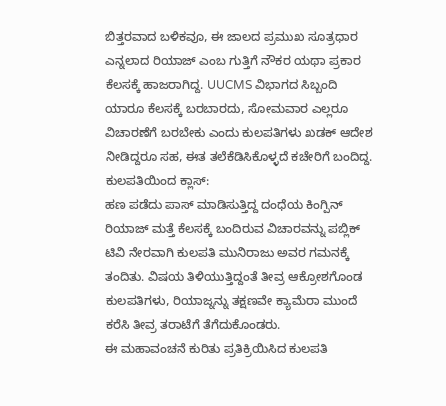ಬಿತ್ತರವಾದ ಬಳಿಕವೂ, ಈ ಜಾಲದ ಪ್ರಮುಖ ಸೂತ್ರಧಾರ ಎನ್ನಲಾದ ರಿಯಾಜ್ ಎಂಬ ಗುತ್ತಿಗೆ ನೌಕರ ಯಥಾ ಪ್ರಕಾರ ಕೆಲಸಕ್ಕೆ ಹಾಜರಾಗಿದ್ದ. UUCMS ವಿಭಾಗದ ಸಿಬ್ಬಂದಿ ಯಾರೂ ಕೆಲಸಕ್ಕೆ ಬರಬಾರದು, ಸೋಮವಾರ ಎಲ್ಲರೂ ವಿಚಾರಣೆಗೆ ಬರಬೇಕು ಎಂದು ಕುಲಪತಿಗಳು ಖಡಕ್ ಆದೇಶ ನೀಡಿದ್ದರೂ ಸಹ, ಈತ ತಲೆಕೆಡಿಸಿಕೊಳ್ಳದೆ ಕಚೇರಿಗೆ ಬಂದಿದ್ದ.
ಕುಲಪತಿಯಿಂದ ಕ್ಲಾಸ್:
ಹಣ ಪಡೆದು ಪಾಸ್ ಮಾಡಿಸುತ್ತಿದ್ದ ದಂಧೆಯ ಕಿಂಗ್ಪಿನ್ ರಿಯಾಜ್ ಮತ್ತೆ ಕೆಲಸಕ್ಕೆ ಬಂದಿರುವ ವಿಚಾರವನ್ನು ಪಬ್ಲಿಕ್ ಟಿವಿ ನೇರವಾಗಿ ಕುಲಪತಿ ಮುನಿರಾಜು ಅವರ ಗಮನಕ್ಕೆ ತಂದಿತು. ವಿಷಯ ತಿಳಿಯುತ್ತಿದ್ದಂತೆ ತೀವ್ರ ಆಕ್ರೋಶಗೊಂಡ ಕುಲಪತಿಗಳು, ರಿಯಾಜ್ನನ್ನು ತಕ್ಷಣವೇ ಕ್ಯಾಮೆರಾ ಮುಂದೆ ಕರೆಸಿ ತೀವ್ರ ತರಾಟೆಗೆ ತೆಗೆದುಕೊಂಡರು.
ಈ ಮಹಾವಂಚನೆ ಕುರಿತು ಪ್ರತಿಕ್ರಿಯಿಸಿದ ಕುಲಪತಿ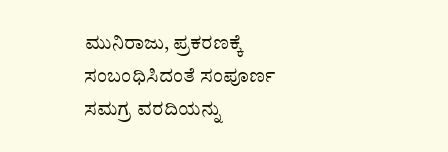ಮುನಿರಾಜು, ಪ್ರಕರಣಕ್ಕೆ ಸಂಬಂಧಿಸಿದಂತೆ ಸಂಪೂರ್ಣ ಸಮಗ್ರ ವರದಿಯನ್ನು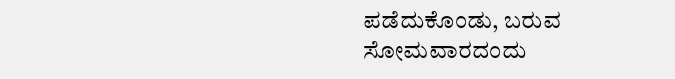ಪಡೆದುಕೊಂಡು, ಬರುವ ಸೋಮವಾರದಂದು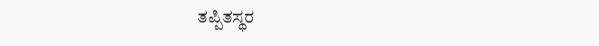ತಪ್ಪಿತಸ್ಥರ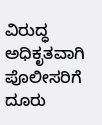ವಿರುದ್ಧ ಅಧಿಕೃತವಾಗಿ ಪೊಲೀಸರಿಗೆ ದೂರು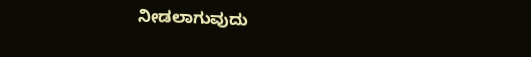ನೀಡಲಾಗುವುದು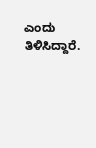ಎಂದು ತಿಳಿಸಿದ್ದಾರೆ.